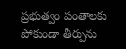ప్రభుత్వం పంతాలకు పోకుండా తీర్పును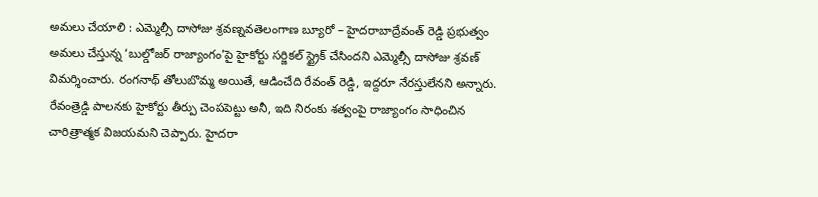అమలు చేయాలి : ఎమ్మెల్సీ దాసోజు శ్రవణ్నవతెలంగాణ బ్యూరో – హైదరాబాద్రేవంత్ రెడ్డి ప్రభుత్వం అమలు చేస్తున్న ‘బుల్డోజర్ రాజ్యాంగం’పై హైకోర్టు సర్జికల్ స్ట్రైక్ చేసిందని ఎమ్మెల్సీ దాసోజు శ్రవణ్ విమర్శించారు. రంగనాథ్ తోలుబొమ్మ అయితే, ఆడించేది రేవంత్ రెడ్డి, ఇద్దరూ నేరస్తులేనని అన్నారు. రేవంత్రెడ్డి పాలనకు హైకోర్టు తీర్పు చెంపపెట్టు అనీ, ఇది నిరంకు శత్వంపై రాజ్యాంగం సాధించిన చారిత్రాత్మక విజయమని చెప్పారు. హైదరా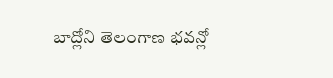బాద్లోని తెలంగాణ భవన్లో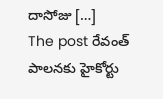దాసోజు […]
The post రేవంత్ పాలనకు హైకోర్టు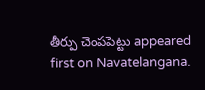తీర్పు చెంపపెట్టు appeared first on Navatelangana.